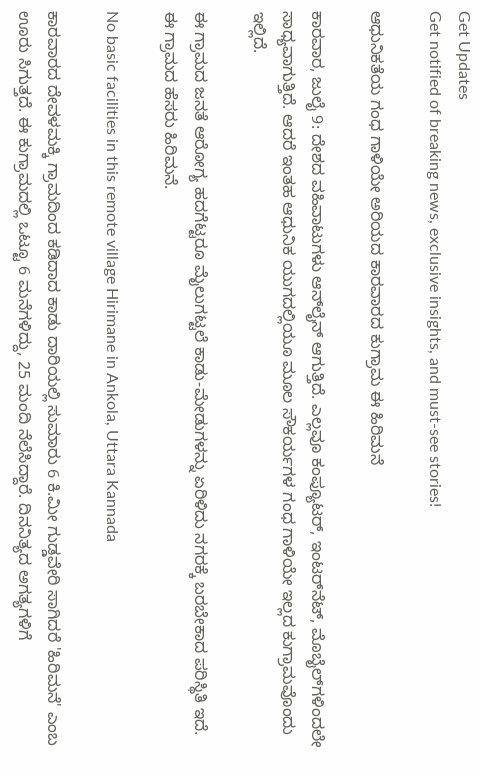Get Updates
Get notified of breaking news, exclusive insights, and must-see stories!

ಆಧುನಿಕತೆಯ ಗಂಧ ಗಾಳಿಯೇ ಅರಿಯದ ಕಾರವಾರದ ಕುಗ್ರಾಮ ಈ ಹಿರಿಮನೆ

ಕಾರವಾರ, ಜುಲೈ 9: ದೇಶದ ವಹಿವಾಟುಗಳು ಆನ್‌ಲೈನ್‌ ಆಗುತ್ತಿದೆ. ಎಲ್ಲವೂ ಕಂಪ್ಯೂಟರ್, ಇಂಟರ್‌ನೆಟ್, ಮೊಬೈಲ್‌ಗಳಿಂದಲೇ ಸಾಧ್ಯವಾಗುತ್ತಿದೆ. ಆದರೆ ಇಂತಹ ಆಧುನಿಕ ಯುಗದಲ್ಲಿಯೂ ಮೂಲ ಸೌಕರ್ಯಗಳ ಗಂಧ ಗಾಳಿಯೇ ಇಲ್ಲದ ಕುಗ್ರಾಮವೊಂದು ಇಲ್ಲಿದೆ.

ಈ ಗ್ರಾಮದ ಜನತೆ ಆರೋಗ್ಯ ಹದಗೆಟ್ಟರೂ ಮೈಲುಗಟ್ಟಲೆ ಕಾಡು-ಮೇಡುಗಳನ್ನು ಏರಿಳಿದು ನಗರಕ್ಕೆ ಬರಬೇಕಾದ ಪರಿಸ್ಥಿತಿ ಇದೆ. ಈ ಗ್ರಾಮದ ಹೆಸರು ಹಿರಿಮನೆ.

No basic facilities in this remote village Hirimane in Ankola, Uttara Kannada

ಕಾರವಾರದ ದೇವಳಮಕ್ಕಿ ಗ್ರಾಮದಿಂದ ಕಡಿದಾದ ಕಾಡು ದಾರಿಯಲ್ಲಿ ಸುಮಾರು 6 ಕಿ.ಮೀ ಗುಡ್ಡವೇರಿ ಸಾಗಿದರೆ 'ಹಿರಿಮನೆ' ಎಂಬ ಊರು ಸಿಗುತ್ತದೆ. ಈ ಕುಗ್ರಾಮದಲ್ಲಿ ಒಟ್ಟೂ 6 ಮನೆಗಳಿದ್ದು, 25 ಮಂದಿ ನೆಲೆಸಿದ್ದಾರೆ. ದಿನನಿತ್ಯದ ಅಗತ್ಯಗಳಿಗೆ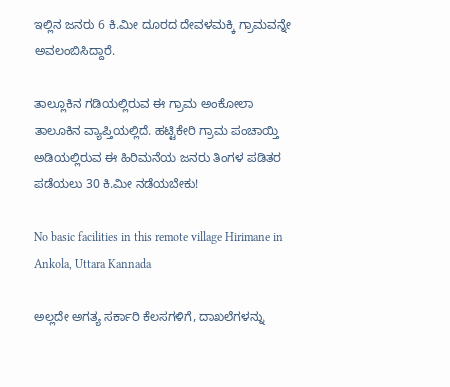ಇಲ್ಲಿನ ಜನರು 6 ಕಿ.ಮೀ ದೂರದ ದೇವಳಮಕ್ಕಿ ಗ್ರಾಮವನ್ನೇ ಅವಲಂಬಿಸಿದ್ದಾರೆ.

ತಾಲ್ಲೂಕಿನ ಗಡಿಯಲ್ಲಿರುವ ಈ ಗ್ರಾಮ ಅಂಕೋಲಾ ತಾಲೂಕಿನ ವ್ಯಾಪ್ತಿಯಲ್ಲಿದೆ. ಹಟ್ಟಿಕೇರಿ ಗ್ರಾಮ ಪಂಚಾಯ್ತಿ ಅಡಿಯಲ್ಲಿರುವ ಈ ಹಿರಿಮನೆಯ ಜನರು ತಿಂಗಳ ಪಡಿತರ ಪಡೆಯಲು 30 ಕಿ.ಮೀ ನಡೆಯಬೇಕು!

No basic facilities in this remote village Hirimane in Ankola, Uttara Kannada

ಅಲ್ಲದೇ ಅಗತ್ಯ ಸರ್ಕಾರಿ ಕೆಲಸಗಳಿಗೆ, ದಾಖಲೆಗಳನ್ನು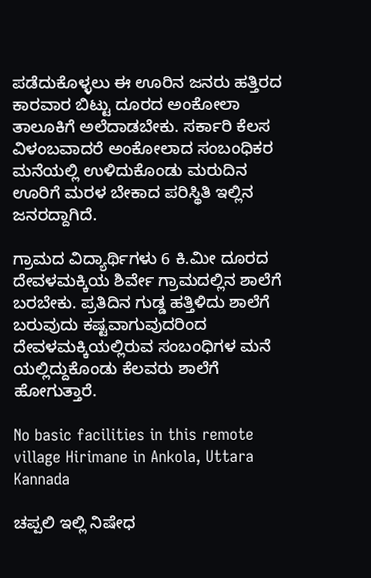ಪಡೆದುಕೊಳ್ಳಲು ಈ ಊರಿನ ಜನರು ಹತ್ತಿರದ ಕಾರವಾರ ಬಿಟ್ಟು ದೂರದ ಅಂಕೋಲಾ ತಾಲೂಕಿಗೆ ಅಲೆದಾಡಬೇಕು. ಸರ್ಕಾರಿ ಕೆಲಸ ವಿಳಂಬವಾದರೆ ಅಂಕೋಲಾದ ಸಂಬಂಧಿಕರ ಮನೆಯಲ್ಲಿ ಉಳಿದುಕೊಂಡು ಮರುದಿನ ಊರಿಗೆ ಮರಳ ಬೇಕಾದ ಪರಿಸ್ಥಿತಿ ಇಲ್ಲಿನ ಜನರದ್ದಾಗಿದೆ.

ಗ್ರಾಮದ ವಿದ್ಯಾರ್ಥಿಗಳು 6 ಕಿ.ಮೀ ದೂರದ ದೇವಳಮಕ್ಕಿಯ ಶಿರ್ವೇ ಗ್ರಾಮದಲ್ಲಿನ ಶಾಲೆಗೆ ಬರಬೇಕು. ಪ್ರತಿದಿನ ಗುಡ್ಡ ಹತ್ತಿಳಿದು ಶಾಲೆಗೆ ಬರುವುದು ಕಷ್ಟವಾಗುವುದರಿಂದ ದೇವಳಮಕ್ಕಿಯಲ್ಲಿರುವ ಸಂಬಂಧಿಗಳ ಮನೆ ಯಲ್ಲಿದ್ದುಕೊಂಡು ಕೆಲವರು ಶಾಲೆಗೆ ಹೋಗುತ್ತಾರೆ.

No basic facilities in this remote village Hirimane in Ankola, Uttara Kannada

ಚಪ್ಪಲಿ ಇಲ್ಲಿ ನಿಷೇಧ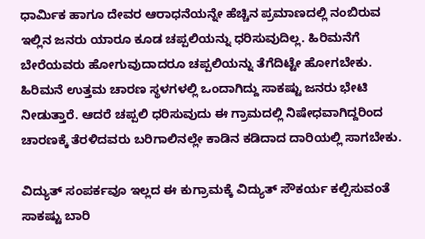ಧಾರ್ಮಿಕ ಹಾಗೂ ದೇವರ ಆರಾಧನೆಯನ್ನೇ ಹೆಚ್ಚಿನ ಪ್ರಮಾಣದಲ್ಲಿ ನಂಬಿರುವ ಇಲ್ಲಿನ ಜನರು ಯಾರೂ ಕೂಡ ಚಪ್ಪಲಿಯನ್ನು ಧರಿಸುವುದಿಲ್ಲ. ಹಿರಿಮನೆಗೆ ಬೇರೆಯವರು ಹೋಗುವುದಾದರೂ ಚಪ್ಪಲಿಯನ್ನು ತೆಗೆದಿಟ್ಟೇ ಹೋಗಬೇಕು. ಹಿರಿಮನೆ ಉತ್ತಮ ಚಾರಣ ಸ್ಥಳಗಳಲ್ಲಿ ಒಂದಾಗಿದ್ದು ಸಾಕಷ್ಟು ಜನರು ಭೇಟಿ ನೀಡುತ್ತಾರೆ. ಆದರೆ ಚಪ್ಪಲಿ ಧರಿಸುವುದು ಈ ಗ್ರಾಮದಲ್ಲಿ ನಿಷೇಧವಾಗಿದ್ದರಿಂದ ಚಾರಣಕ್ಕೆ ತೆರಳಿದವರು ಬರಿಗಾಲಿನಲ್ಲೇ ಕಾಡಿನ ಕಡಿದಾದ ದಾರಿಯಲ್ಲಿ ಸಾಗಬೇಕು.

ವಿದ್ಯುತ್‌ ಸಂಪರ್ಕವೂ ಇಲ್ಲದ ಈ ಕುಗ್ರಾಮಕ್ಕೆ ವಿದ್ಯುತ್ ಸೌಕರ್ಯ ಕಲ್ಪಿಸುವಂತೆ ಸಾಕಷ್ಟು ಬಾರಿ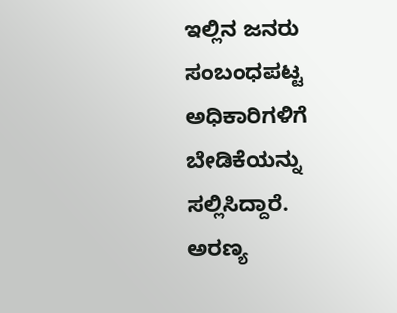ಇಲ್ಲಿ‌ನ ಜನರು ಸಂಬಂಧಪಟ್ಟ ಅಧಿಕಾರಿಗಳಿಗೆ ಬೇಡಿಕೆಯನ್ನು ಸಲ್ಲಿಸಿದ್ದಾರೆ. ಅರಣ್ಯ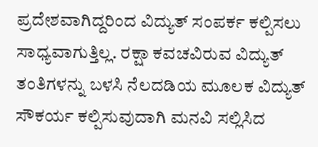ಪ್ರದೇಶವಾಗಿದ್ದರಿಂದ ವಿದ್ಯುತ್ ಸಂಪರ್ಕ ಕಲ್ಪಿಸಲು ಸಾಧ್ಯವಾಗುತ್ತಿಲ್ಲ. ರಕ್ಷಾ ಕವಚವಿರುವ ವಿದ್ಯುತ್ ತಂತಿಗಳನ್ನು ಬಳಸಿ ನೆಲದಡಿಯ ಮೂಲಕ ವಿದ್ಯುತ್ ಸೌಕರ್ಯ ಕಲ್ಪಿಸುವುದಾಗಿ ಮನವಿ ಸಲ್ಲಿಸಿದ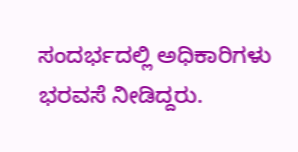ಸಂದರ್ಭದಲ್ಲಿ ಅಧಿಕಾರಿಗಳು ಭರವಸೆ ನೀಡಿದ್ದರು.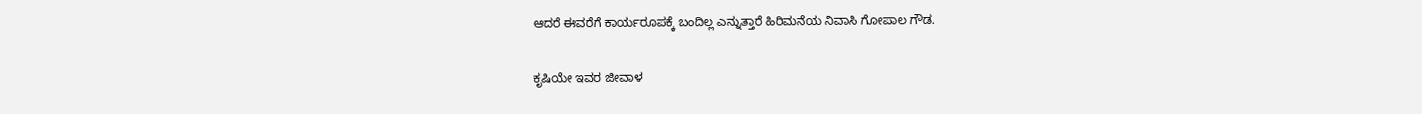ಆದರೆ ಈವರೆಗೆ ಕಾರ್ಯರೂಪಕ್ಕೆ ಬಂದಿಲ್ಲ ಎನ್ನುತ್ತಾರೆ ಹಿರಿಮನೆಯ ನಿವಾಸಿ ಗೋಪಾಲ ಗೌಡ.

ಕೃಷಿಯೇ ಇವರ ಜೀವಾಳ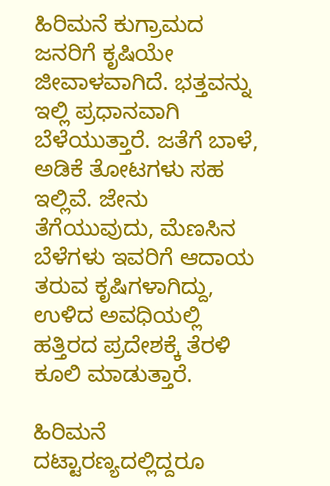ಹಿರಿಮನೆ ಕುಗ್ರಾಮದ ಜನರಿಗೆ ಕೃಷಿಯೇ ಜೀವಾಳವಾಗಿದೆ. ಭತ್ತವನ್ನು ಇಲ್ಲಿ ಪ್ರಧಾನವಾಗಿ ಬೆಳೆಯುತ್ತಾರೆ. ಜತೆಗೆ ಬಾಳೆ, ಅಡಿಕೆ ತೋಟಗಳು ಸಹ ಇಲ್ಲಿವೆ. ಜೇನು ತೆಗೆಯುವುದು, ಮೆಣಸಿನ ಬೆಳೆಗಳು ಇವರಿಗೆ ಆದಾಯ ತರುವ ಕೃಷಿಗಳಾಗಿದ್ದು, ಉಳಿದ ಅವಧಿಯಲ್ಲಿ ಹತ್ತಿರದ ಪ್ರದೇಶಕ್ಕೆ ತೆರಳಿ ಕೂಲಿ ಮಾಡುತ್ತಾರೆ.

ಹಿರಿಮನೆ ದಟ್ಟಾರಣ್ಯದಲ್ಲಿದ್ದರೂ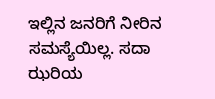ಇಲ್ಲಿನ ಜನರಿಗೆ ನೀರಿನ ಸಮಸ್ಯೆಯಿಲ್ಲ. ಸದಾ ಝರಿಯ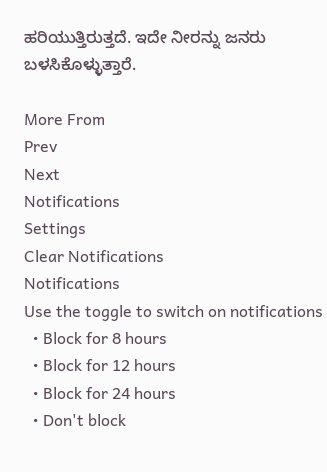ಹರಿಯುತ್ತಿರುತ್ತದೆ. ಇದೇ ನೀರನ್ನು ಜನರು ಬಳಸಿಕೊಳ್ಳುತ್ತಾರೆ.

More From
Prev
Next
Notifications
Settings
Clear Notifications
Notifications
Use the toggle to switch on notifications
  • Block for 8 hours
  • Block for 12 hours
  • Block for 24 hours
  • Don't block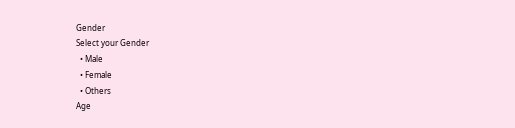Gender
Select your Gender
  • Male
  • Female
  • Others
Age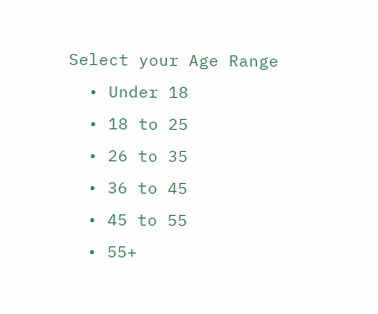Select your Age Range
  • Under 18
  • 18 to 25
  • 26 to 35
  • 36 to 45
  • 45 to 55
  • 55+